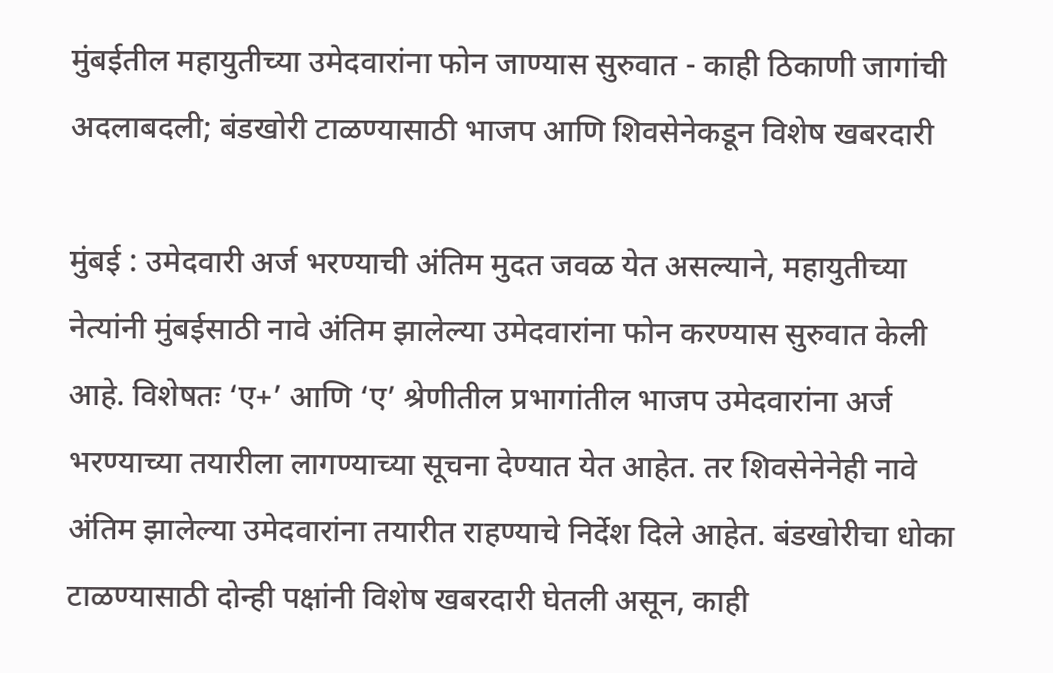मुंबईतील महायुतीच्या उमेदवारांना फोन जाण्यास सुरुवात - काही ठिकाणी जागांची अदलाबदली; बंडखोरी टाळण्यासाठी भाजप आणि शिवसेनेकडून विशेष खबरदारी

मुंबई : उमेदवारी अर्ज भरण्याची अंतिम मुदत जवळ येत असल्याने, महायुतीच्या नेत्यांनी मुंबईसाठी नावे अंतिम झालेल्या उमेदवारांना फोन करण्यास सुरुवात केली आहे. विशेषतः ‘ए+’ आणि ‘ए’ श्रेणीतील प्रभागांतील भाजप उमेदवारांना अर्ज भरण्याच्या तयारीला लागण्याच्या सूचना देण्यात येत आहेत. तर शिवसेनेनेही नावे अंतिम झालेल्या उमेदवारांना तयारीत राहण्याचे निर्देश दिले आहेत. बंडखोरीचा धोका टाळण्यासाठी दोन्ही पक्षांनी विशेष खबरदारी घेतली असून, काही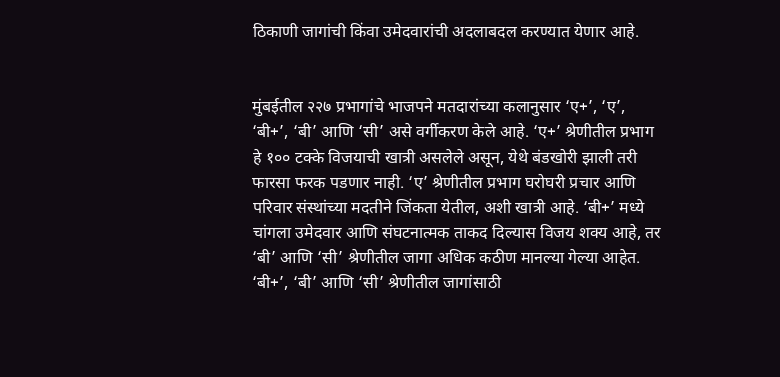ठिकाणी जागांची किंवा उमेदवारांची अदलाबदल करण्यात येणार आहे.


मुंबईतील २२७ प्रभागांचे भाजपने मतदारांच्या कलानुसार ‘ए+’, ‘ए’, ‘बी+’, ‘बी’ आणि ‘सी’ असे वर्गीकरण केले आहे. ‘ए+’ श्रेणीतील प्रभाग हे १०० टक्के विजयाची खात्री असलेले असून, येथे बंडखोरी झाली तरी फारसा फरक पडणार नाही. ‘ए’ श्रेणीतील प्रभाग घरोघरी प्रचार आणि परिवार संस्थांच्या मदतीने जिंकता येतील, अशी खात्री आहे. ‘बी+’ मध्ये चांगला उमेदवार आणि संघटनात्मक ताकद दिल्यास विजय शक्य आहे, तर ‘बी’ आणि ‘सी’ श्रेणीतील जागा अधिक कठीण मानल्या गेल्या आहेत. ‘बी+’, ‘बी’ आणि ‘सी’ श्रेणीतील जागांसाठी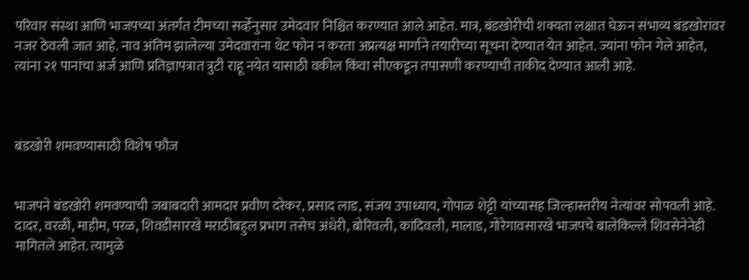परिवार संस्था आणि भाजपच्या अंतर्गत टीमच्या सर्व्हेनुसार उमेदवार निश्चित करण्यात आले आहेत. मात्र, बंडखोरीची शक्यता लक्षात घेऊन संभाव्य बंडखोरांवर नजर ठेवली जात आहे. नाव अंतिम झालेल्या उमेदवारांना थेट फोन न करता अप्रत्यक्ष मार्गाने तयारीच्या सूचना देण्यात येत आहेत. ज्यांना फोन गेले आहेत, त्यांना २१ पानांचा अर्ज आणि प्रतिज्ञापत्रात त्रुटी राहू नयेत यासाठी वकील किंवा सीएकडून तपासणी करण्याची ताकीद देण्यात आली आहे.



बंडखोरी शमवण्यासाठी विशेष फौज


भाजपने बंडखोरी शमवण्याची जबाबदारी आमदार प्रवीण दरेकर, प्रसाद लाड, संजय उपाध्याय, गोपाळ शेट्टी यांच्यासह जिल्हास्तरीय नेत्यांवर सोपवली आहे. दादर, वरळी, माहीम, परळ, शिवडीसारखे मराठीबहुल प्रभाग तसेच अंधेरी, बोरिवली, कांदिवली, मालाड, गोरेगावसारखे भाजपचे बालेकिल्ले शिवसेनेनेही मागितले आहेत. त्यामुळे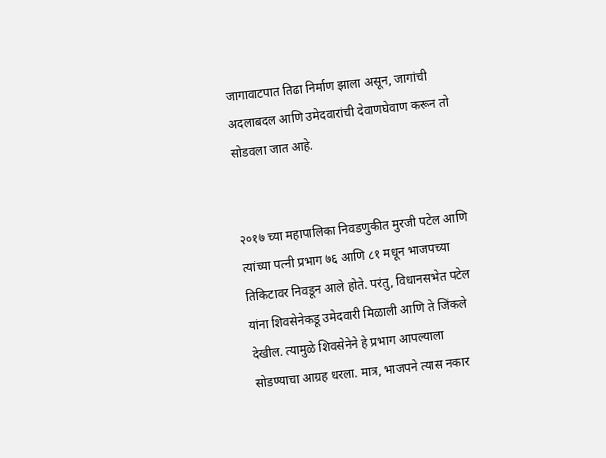जागावाटपात तिढा निर्माण झाला असून, जागांची अदलाबदल आणि उमेदवारांची देवाणघेवाण करून तो सोडवला जात आहे.


२०१७ च्या महापालिका निवडणुकीत मुरजी पटेल आणि त्यांच्या पत्नी प्रभाग ७६ आणि ८१ मधून भाजपच्या तिकिटावर निवडून आले होते. परंतु, विधानसभेत पटेल यांना शिवसेनेकडू उमेदवारी मिळाली आणि ते जिंकले देखील. त्यामुळे शिवसेनेने हे प्रभाग आपल्याला सोडण्याचा आग्रह धरला. मात्र, भाजपने त्यास नकार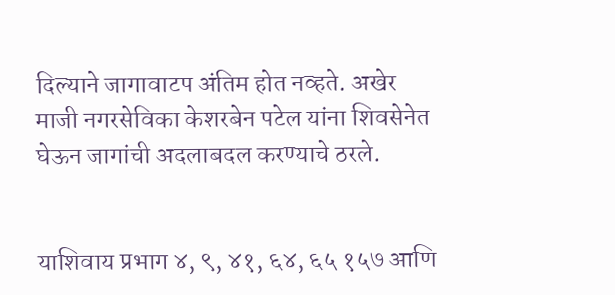दिल्याने जागावाटप अंतिम होत नव्हते. अखेर माजी नगरसेविका केशरबेन पटेल यांना शिवसेनेत घेऊन जागांची अदलाबदल करण्याचे ठरले.


याशिवाय प्रभाग ४, ९, ४१, ६४, ६५ १५७ आणि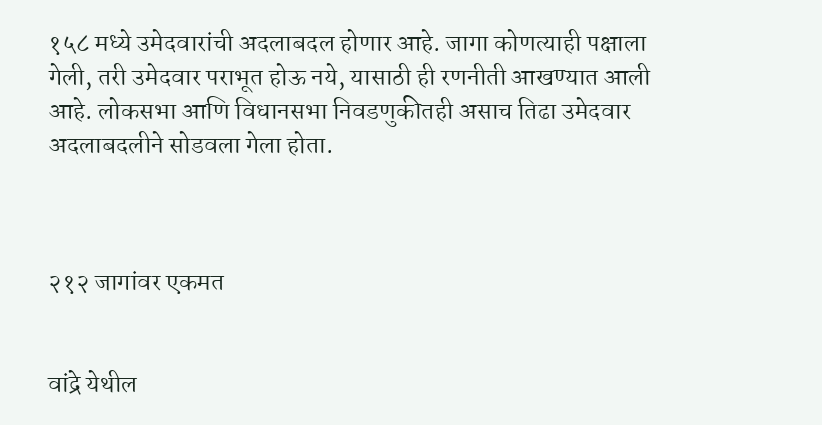१५८ मध्ये उमेदवारांची अदलाबदल होणार आहे. जागा कोणत्याही पक्षाला गेली, तरी उमेदवार पराभूत होऊ नये, यासाठी ही रणनीती आखण्यात आली आहे. लोकसभा आणि विधानसभा निवडणुकीतही असाच तिढा उमेदवार अदलाबदलीने सोडवला गेला होता.



२१२ जागांवर एकमत


वांद्रे येथील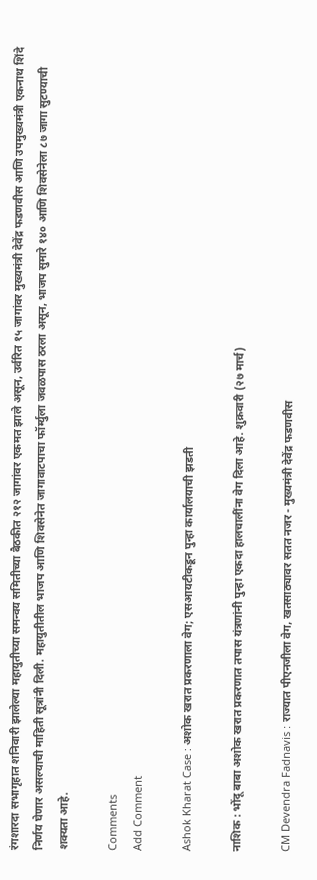रंगशारदा सभागृहात शनिवारी झालेल्या महायुतीच्या समन्वय समितीच्या बैठकीत २१२ जागांवर एकमत झाले असून, उर्वरित १५ जागांवर मुख्यमंत्री देवेंद्र फडणवीस आणि उपमुख्यमंत्री एकनाथ शिंदे निर्णय घेणार असल्याची माहिती सूत्रांनी दिली. महायुतीतील भाजप आणि शिवसेनेत जागावाटपाचा फॉर्म्युला जवळपास ठरला असून, भाजप सुमारे १४० आणि शिवसेनेला ८७ जागा सुटण्याची शक्यता आहे.

Comments
Add Comment

Ashok Kharat Case : अशोक खरात प्रकरणाला वेग; एसआयटीकडून पुन्हा कार्यालयाची झडती

नाशिक : भोंदू बाबा अशोक खरात प्रकरणात तपास यंत्रणांनी पुन्हा एकदा हालचालींना वेग दिला आहे. शुक्रवारी (२७ मार्च)

CM Devendra Fadnavis : राज्यात पीएनजीला वेग, खतसाठ्यावर सतत नजर - मुख्यमंत्री देवेंद्र फडणवीस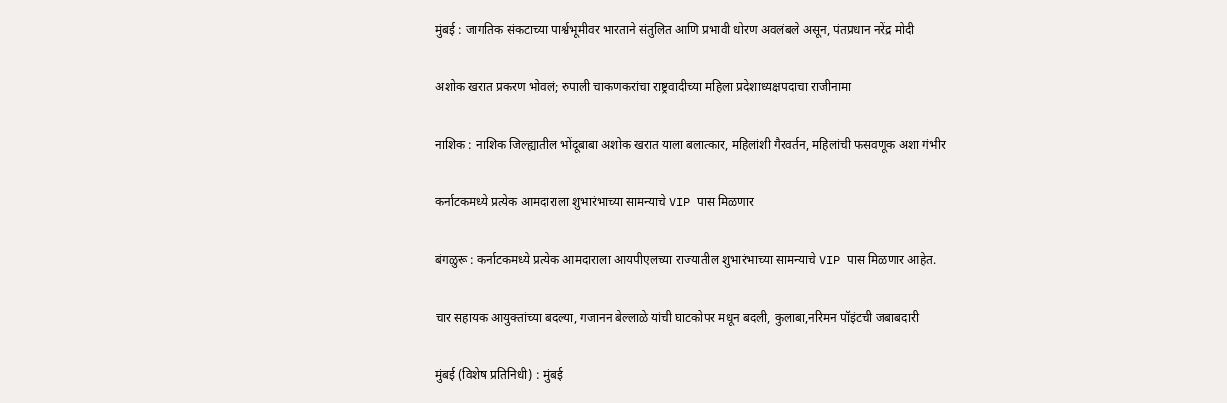मुंबई : जागतिक संकटाच्या पार्श्वभूमीवर भारताने संतुलित आणि प्रभावी धोरण अवलंबले असून, पंतप्रधान नरेंद्र मोदी

अशोक खरात प्रकरण भोवलं; रुपाली चाकणकरांचा राष्ट्रवादीच्या महिला प्रदेशाध्यक्षपदाचा राजीनामा

नाशिक : नाशिक जिल्ह्यातील भोंदूबाबा अशोक खरात याला बलात्कार, महिलांशी गैरवर्तन, महिलांची फसवणूक अशा गंभीर

कर्नाटकमध्ये प्रत्येक आमदाराला शुभारंभाच्या सामन्याचे VIP पास मिळणार

बंगळुरू : कर्नाटकमध्ये प्रत्येक आमदाराला आयपीएलच्या राज्यातील शुभारंभाच्या सामन्याचे VIP पास मिळणार आहेत.

चार सहायक आयुक्तांच्या बदल्या, गजानन बेल्लाळे यांची घाटकोपर मधून बदली, कुलाबा,नरिमन पॉइंटची जबाबदारी

मुंबई (विशेष प्रतिनिधी) : मुंबई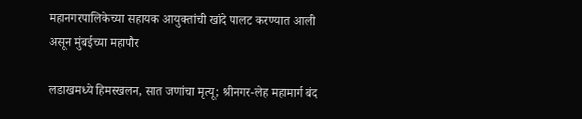महानगरपालिकेच्या सहायक आयुक्तांची खांदे पालट करण्यात आली असून मुंबईच्या महापौर

लडाखमध्ये हिमस्खलन, सात जणांचा मृत्यू; श्रीनगर-लेह महामार्ग बंद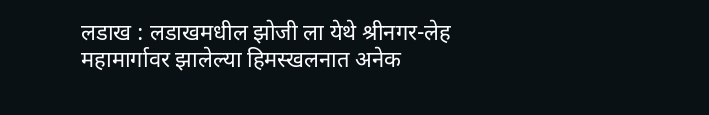लडाख : लडाखमधील झोजी ला येथे श्रीनगर-लेह महामार्गावर झालेल्या हिमस्खलनात अनेक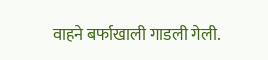वाहने बर्फाखाली गाडली गेली.